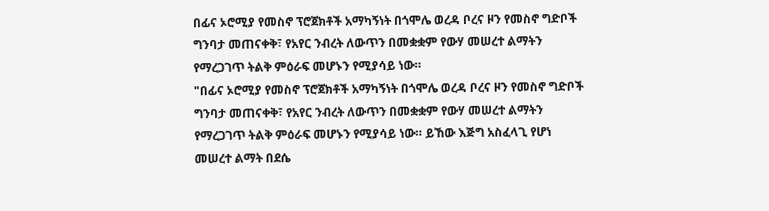በፊና ኦሮሚያ የመስኖ ፕሮጀክቶች አማካኝነት በጎሞሌ ወረዳ ቦረና ዞን የመስኖ ግድቦች ግንባታ መጠናቀቅ፣ የአየር ንብረት ለውጥን በመቋቋም የውሃ መሠረተ ልማትን የማረጋገጥ ትልቅ ምዕራፍ መሆኑን የሚያሳይ ነው።
"በፊና ኦሮሚያ የመስኖ ፕሮጀክቶች አማካኝነት በጎሞሌ ወረዳ ቦረና ዞን የመስኖ ግድቦች ግንባታ መጠናቀቅ፣ የአየር ንብረት ለውጥን በመቋቋም የውሃ መሠረተ ልማትን የማረጋገጥ ትልቅ ምዕራፍ መሆኑን የሚያሳይ ነው። ይኸው እጅግ አስፈላጊ የሆነ መሠረተ ልማት በደሴ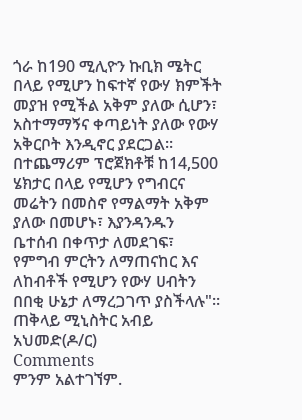ጎራ ከ190 ሚሊዮን ኩቢክ ሜትር በላይ የሚሆን ከፍተኛ የውሃ ክምችት መያዝ የሚችል አቅም ያለው ሲሆን፣ አስተማማኝና ቀጣይነት ያለው የውሃ አቅርቦት እንዲኖር ያደርጋል። በተጨማሪም ፕሮጀክቶቹ ከ14,500 ሄክታር በላይ የሚሆን የግብርና መሬትን በመስኖ የማልማት አቅም ያለው በመሆኑ፣ እያንዳንዱን ቤተሰብ በቀጥታ ለመደገፍ፣ የምግብ ምርትን ለማጠናከር እና ለከብቶች የሚሆን የውሃ ሀብትን በበቂ ሁኔታ ለማረጋገጥ ያስችላሉ"።
ጠቅላይ ሚኒስትር አብይ አህመድ(ዶ/ር)
Comments
ምንም አልተገኘም.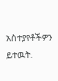አስተያየቶችዎን ይተዉት.